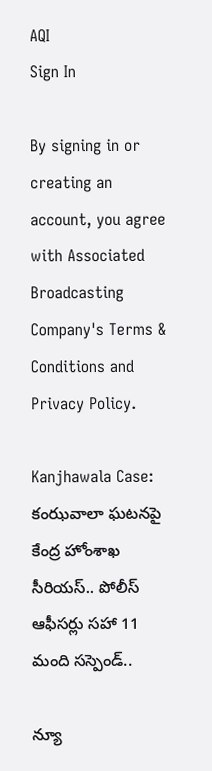AQI
Sign In

By signing in or creating an account, you agree with Associated Broadcasting Company's Terms & Conditions and Privacy Policy.

Kanjhawala Case: కంఝవాలా ఘటనపై కేంద్ర హోంశాఖ సీరియస్.. పోలీస్ ఆఫీసర్లు సహా 11 మంది సస్పెండ్..

న్యూ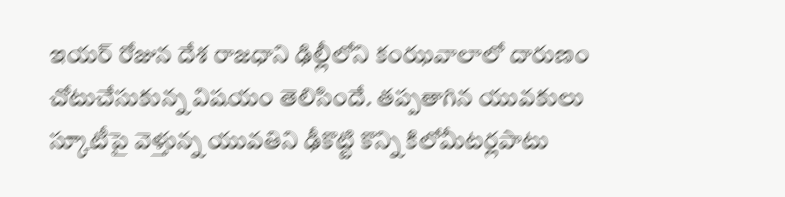ఇయర్ రోజున దేశ రాజధాని ఢిల్లీలోని కంఝవాలాలో దారుణం చోటుచేసుకున్న విషయం తెలిసిందే. తప్పతాగిన యువకులు స్కూటీపై వెళ్తున్న యువతిని ఢీకొట్టి కొన్ని కిలోమీటర్లపాటు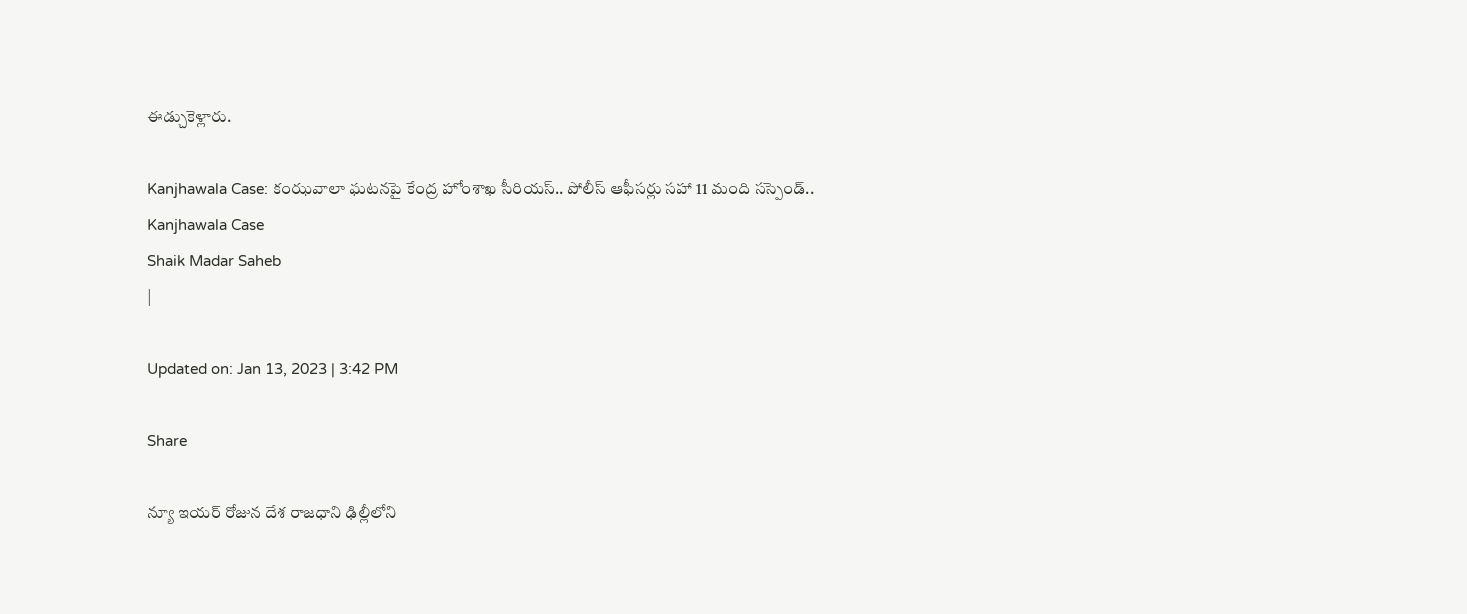ఈడ్చుకెళ్లారు.

Kanjhawala Case: కంఝవాలా ఘటనపై కేంద్ర హోంశాఖ సీరియస్.. పోలీస్ ఆఫీసర్లు సహా 11 మంది సస్పెండ్..
Kanjhawala Case
Shaik Madar Saheb
|

Updated on: Jan 13, 2023 | 3:42 PM

Share

న్యూ ఇయర్ రోజున దేశ రాజధాని ఢిల్లీలోని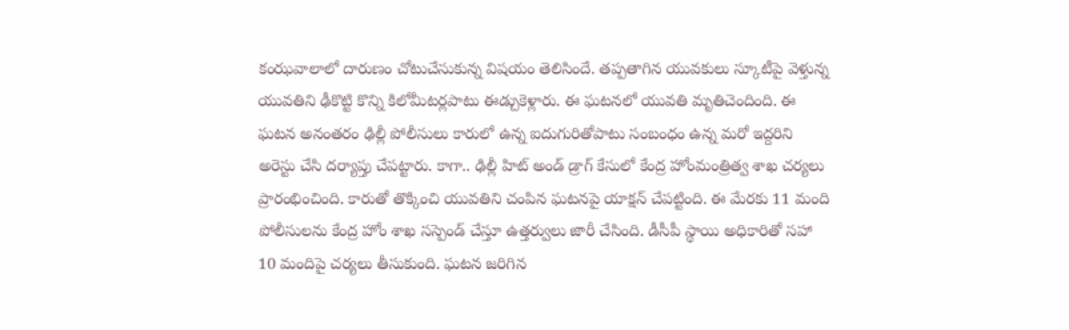కంఝవాలాలో దారుణం చోటుచేసుకున్న విషయం తెలిసిందే. తప్పతాగిన యువకులు స్కూటీపై వెళ్తున్న యువతిని ఢీకొట్టి కొన్ని కిలోమీటర్లపాటు ఈడ్చుకెళ్లారు. ఈ ఘటనలో యువతి మృతిచెందింది. ఈ ఘటన అనంతరం ఢిల్లీ పోలీసులు కారులో ఉన్న ఐదుగురితోపాటు సంబంధం ఉన్న మరో ఇద్దరిని అరెస్టు చేసి దర్యాప్తు చేపట్టారు. కాగా.. ఢిల్లీ హిట్ అండ్ డ్రాగ్ కేసులో కేంద్ర హోంమంత్రిత్వ శాఖ చర్యలు ప్రారంభించింది. కారుతో తొక్కించి యువతిని చంపిన ఘటనపై యాక్షన్ చేపట్టింది. ఈ మేరకు 11 మంది పోలీసులను కేంద్ర హోం శాఖ సస్పెండ్ చేస్తూ ఉత్తర్వులు జారీ చేసింది. డీసీపీ స్థాయి అధికారితో సహా 10 మందిపై చర్యలు తీసుకుంది. ఘటన జరిగిన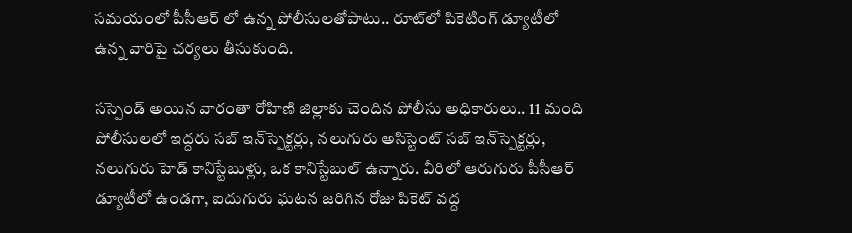సమయంలో పీసీఆర్ లో ఉన్న పోలీసులతోపాటు.. రూట్‌లో పికెటింగ్ డ్యూటీలో ఉన్న వారిపై చర్యలు తీసుకుంది.

సస్పెండ్ అయిన వారంతా రోహిణి జిల్లాకు చెందిన పోలీసు అధికారులు.. 11 మంది పోలీసులలో ఇద్దరు సబ్ ఇన్‌స్పెక్టర్లు, నలుగురు అసిస్టెంట్ సబ్ ఇన్‌స్పెక్టర్లు, నలుగురు హెడ్ కానిస్టేబుళ్లు, ఒక కానిస్టేబుల్ ఉన్నారు. వీరిలో ఆరుగురు పీసీఆర్ డ్యూటీలో ఉండగా, ఐదుగురు ఘటన జరిగిన రోజు పికెట్ వద్ద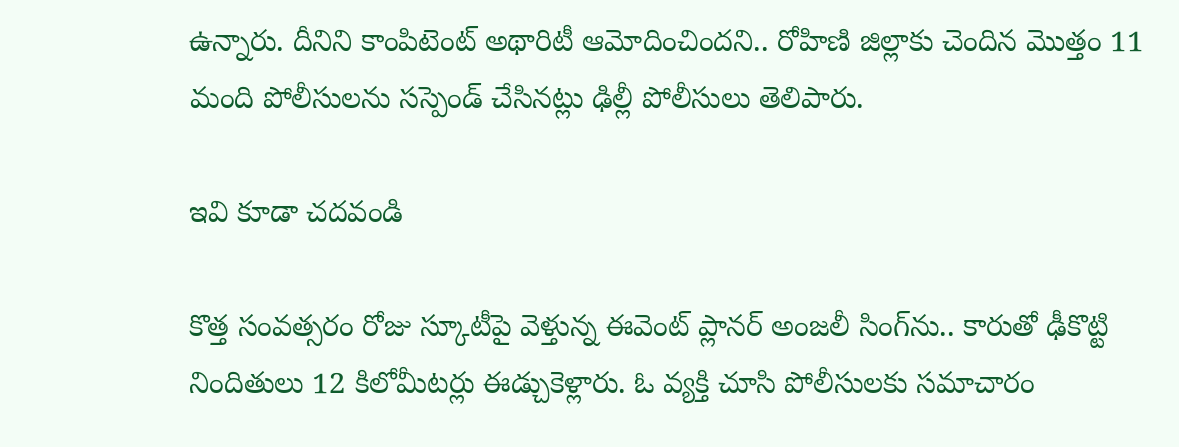ఉన్నారు. దీనిని కాంపిటెంట్ అథారిటీ ఆమోదించిందని.. రోహిణి జిల్లాకు చెందిన మొత్తం 11 మంది పోలీసులను సస్పెండ్ చేసినట్లు ఢిల్లీ పోలీసులు తెలిపారు.

ఇవి కూడా చదవండి

కొత్త సంవత్సరం రోజు స్కూటీపై వెళ్తున్న ఈవెంట్ ప్లానర్ అంజలీ సింగ్‌ను.. కారుతో ఢీకొట్టి నిందితులు 12 కిలోమీటర్లు ఈడ్చుకెళ్లారు. ఓ వ్యక్తి చూసి పోలీసులకు సమాచారం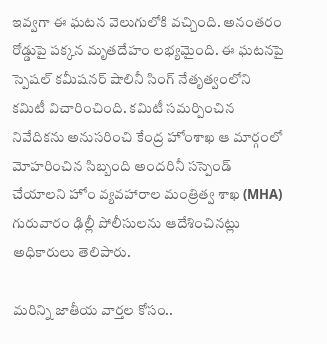ఇవ్వగా ఈ ఘటన వెలుగులోకి వచ్చింది. అనంతరం రోడ్డుపై పక్కన మృతదేహం లభ్యమైంది. ఈ ఘటనపై స్పెషల్ కమీషనర్ షాలినీ సింగ్ నేతృత్వంలోని కమిటీ విచారించింది. కమిటీ సమర్పించిన నివేదికను అనుసరించి కేంద్ర హోంశాఖ ఆ మార్గంలో మోహరించిన సిబ్బంది అందరినీ సస్పెండ్ చేయాలని హోం వ్యవహారాల మంత్రిత్వ శాఖ (MHA) గురువారం ఢిల్లీ పోలీసులను ఆదేశించినట్లు అధికారులు తెలిపారు.

మరిన్ని జాతీయ వార్తల కోసం..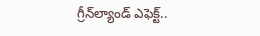గ్రీన్‌ల్యాండ్‌ ఎఫెక్ట్‌..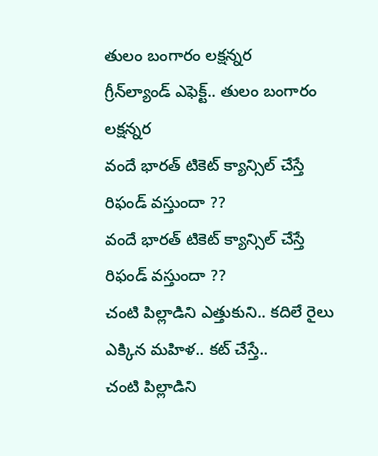తులం బంగారం లక్షన్నర
గ్రీన్‌ల్యాండ్‌ ఎఫెక్ట్‌.. తులం బంగారం లక్షన్నర
వందే భారత్‌ టికెట్ క్యాన్సిల్ చేస్తే రిఫండ్ వస్తుందా ??
వందే భారత్‌ టికెట్ క్యాన్సిల్ చేస్తే రిఫండ్ వస్తుందా ??
చంటి పిల్లాడిని ఎత్తుకుని.. కదిలే రైలు ఎక్కిన మహిళ.. కట్ చేస్తే..
చంటి పిల్లాడిని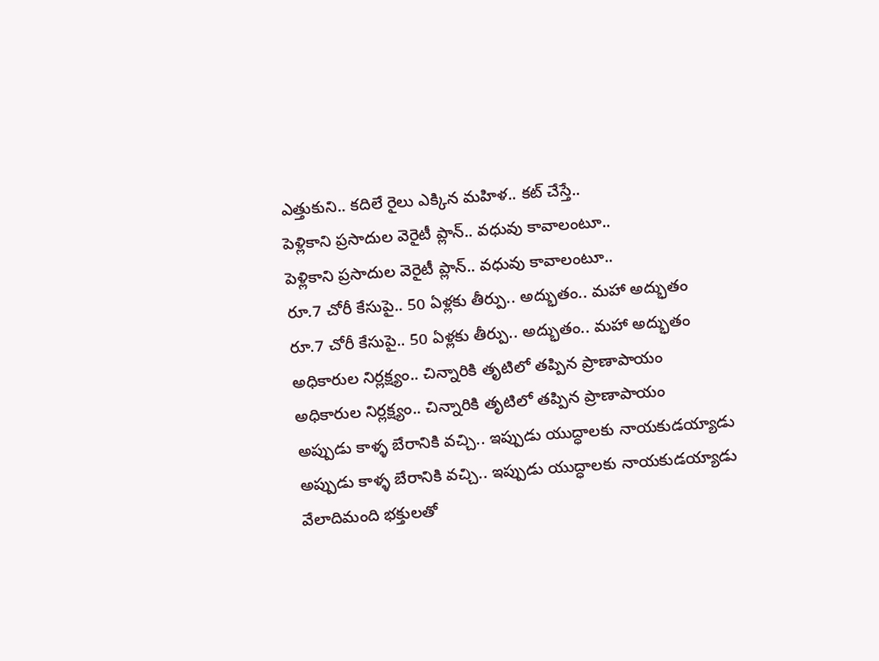ఎత్తుకుని.. కదిలే రైలు ఎక్కిన మహిళ.. కట్ చేస్తే..
పెళ్లికాని ప్రసాదుల వెరైటీ ప్లాన్.. వధువు కావాలంటూ..
పెళ్లికాని ప్రసాదుల వెరైటీ ప్లాన్.. వధువు కావాలంటూ..
రూ.7 చోరీ కేసుపై.. 50 ఏళ్లకు తీర్పు.. అద్భుతం.. మహా అద్భుతం
రూ.7 చోరీ కేసుపై.. 50 ఏళ్లకు తీర్పు.. అద్భుతం.. మహా అద్భుతం
అధికారుల నిర్లక్ష్యం.. చిన్నారికి తృటిలో తప్పిన ప్రాణాపాయం
అధికారుల నిర్లక్ష్యం.. చిన్నారికి తృటిలో తప్పిన ప్రాణాపాయం
అప్పుడు కాళ్ళ బేరానికి వచ్చి.. ఇప్పుడు యుద్ధాలకు నాయకుడయ్యాడు
అప్పుడు కాళ్ళ బేరానికి వచ్చి.. ఇప్పుడు యుద్ధాలకు నాయకుడయ్యాడు
వేలాదిమంది భక్తులతో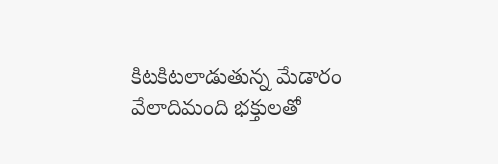కిటకిటలాడుతున్న మేడారం
వేలాదిమంది భక్తులతో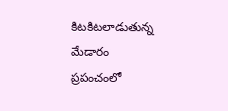కిటకిటలాడుతున్న మేడారం
ప్రపంచంలో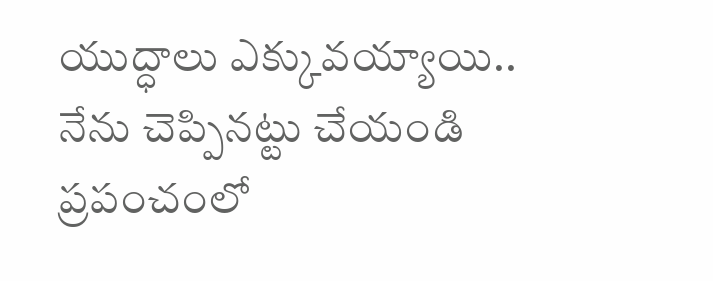యుద్ధాలు ఎక్కువయ్యాయి.. నేను చెప్పినట్టు చేయండి
ప్రపంచంలో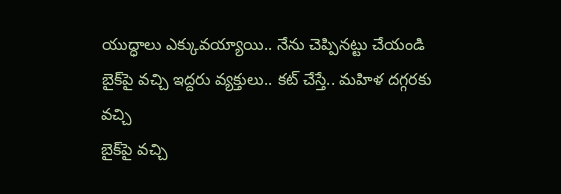యుద్ధాలు ఎక్కువయ్యాయి.. నేను చెప్పినట్టు చేయండి
బైక్‌పై వచ్చి ఇద్దరు వ్యక్తులు.. కట్ చేస్తే.. మహిళ దగ్గరకు వచ్చి
బైక్‌పై వచ్చి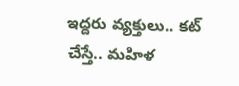ఇద్దరు వ్యక్తులు.. కట్ చేస్తే.. మహిళ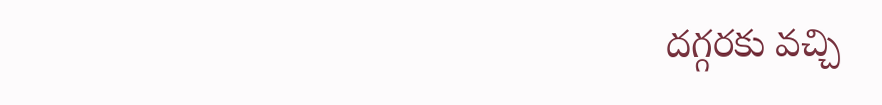దగ్గరకు వచ్చి